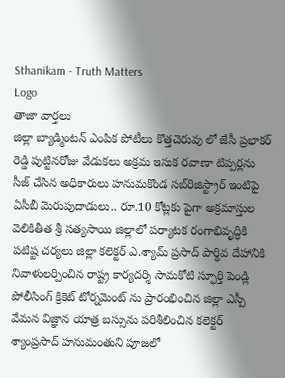Sthanikam - Truth Matters
Logo
తాజా వార్తలు
జిల్లా బ్యాడ్మింటన్ ఎంపిక పోటీలు కొత్తచెరువు లో జేసీ ప్రభాకర్ రెడ్డి పుట్టినరోజు వేడుకలు అక్రమ ఇసుక రవాణా టిప్పర్లను సీజ్ చేసిన అధికారులు హనుమకొండ సబ్‌రిజిస్ట్రార్ ఇంటిపై ఏసీబీ మెరుపుదాడులు.. రూ.10 కోట్లకు పైగా అక్రమాస్తుల వెలికితీత శ్రీ సత్యసాయి జిల్లాలో పర్యాటక రంగాభివృద్ధికి పటిష్ట చర్యలు జిల్లా కలెక్టర్ ఎ.శ్యామ్ ప్రసాద్ పార్థివ దేహానికి నివాళులర్పించిన రాష్ట్ర కార్యదర్శి సామకోటి స్ఫూర్తి పెండ్లి పోలీసింగ్ క్రికెట్ టోర్నమెంట్ ను ప్రారంభించిన జిల్లా ఎస్పీ వేమన విజ్ఞాన యాత్ర బస్సును పరిశీలించిన కలెక్టర్ శ్యాంప్రసాద్ హనుమంతుని పూజలో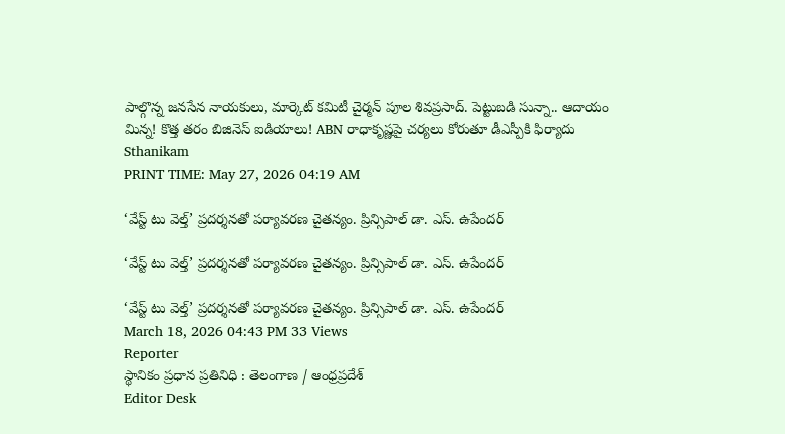పాల్గొన్న జనసేన నాయకులు, మార్కెట్ కమిటీ చైర్మన్ పూల శివప్రసాద్. పెట్టుబడి సున్నా.. ఆదాయం మిన్న! కొత్త తరం బిజినెస్ ఐడియాలు! ABN రాధాకృష్ణపై చర్యలు కోరుతూ డీఎస్పీకి ఫిర్యాదు
Sthanikam
PRINT TIME: May 27, 2026 04:19 AM

‘వేస్ట్ టు వెల్త్’ ప్రదర్శనతో పర్యావరణ చైతన్యం. ప్రిన్సిపాల్ డా. ఎస్. ఉపేందర్

‘వేస్ట్ టు వెల్త్’ ప్రదర్శనతో పర్యావరణ చైతన్యం. ప్రిన్సిపాల్ డా. ఎస్. ఉపేందర్

‘వేస్ట్ టు వెల్త్’ ప్రదర్శనతో పర్యావరణ చైతన్యం. ప్రిన్సిపాల్ డా. ఎస్. ఉపేందర్
March 18, 2026 04:43 PM 33 Views
Reporter
స్థానికం ప్రధాన ప్రతినిధి : తెలంగాణ / ఆంధ్రప్రదేశ్
Editor Desk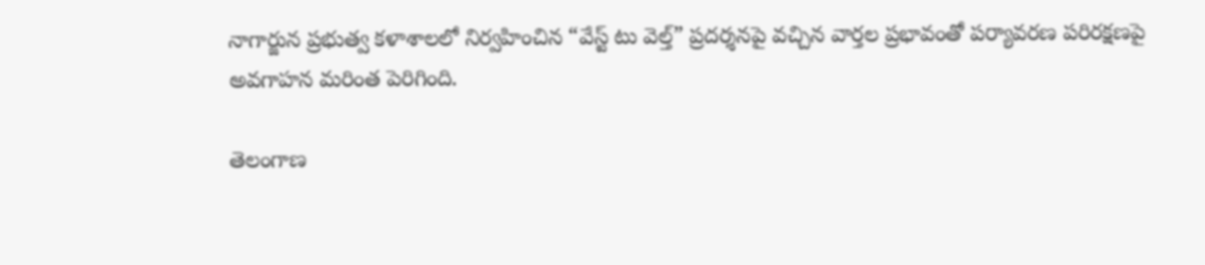నాగార్జున ప్రభుత్వ కళాశాలలో నిర్వహించిన “వేస్ట్ టు వెల్త్” ప్రదర్శనపై వచ్చిన వార్తల ప్రభావంతో పర్యావరణ పరిరక్షణపై అవగాహన మరింత పెరిగింది.

తెలంగాణ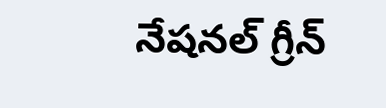నేషనల్ గ్రీన్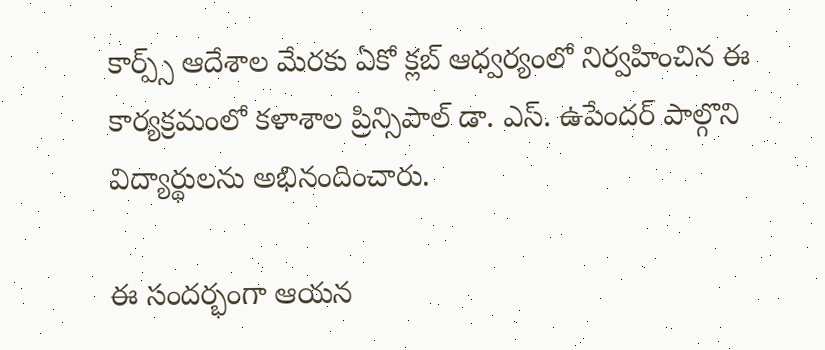కార్ప్స్ ఆదేశాల మేరకు ఏకో క్లబ్ ఆధ్వర్యంలో నిర్వహించిన ఈ కార్యక్రమంలో కళాశాల ప్రిన్సిపాల్ డా. ఎస్. ఉపేందర్ పాల్గొని విద్యార్థులను అభినందించారు.

ఈ సందర్భంగా ఆయన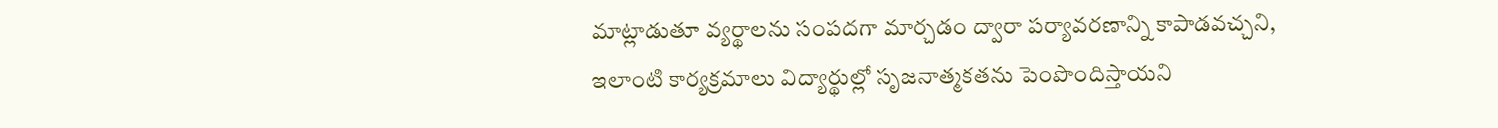మాట్లాడుతూ వ్యర్థాలను సంపదగా మార్చడం ద్వారా పర్యావరణాన్ని కాపాడవచ్చని, ఇలాంటి కార్యక్రమాలు విద్యార్థుల్లో సృజనాత్మకతను పెంపొందిస్తాయని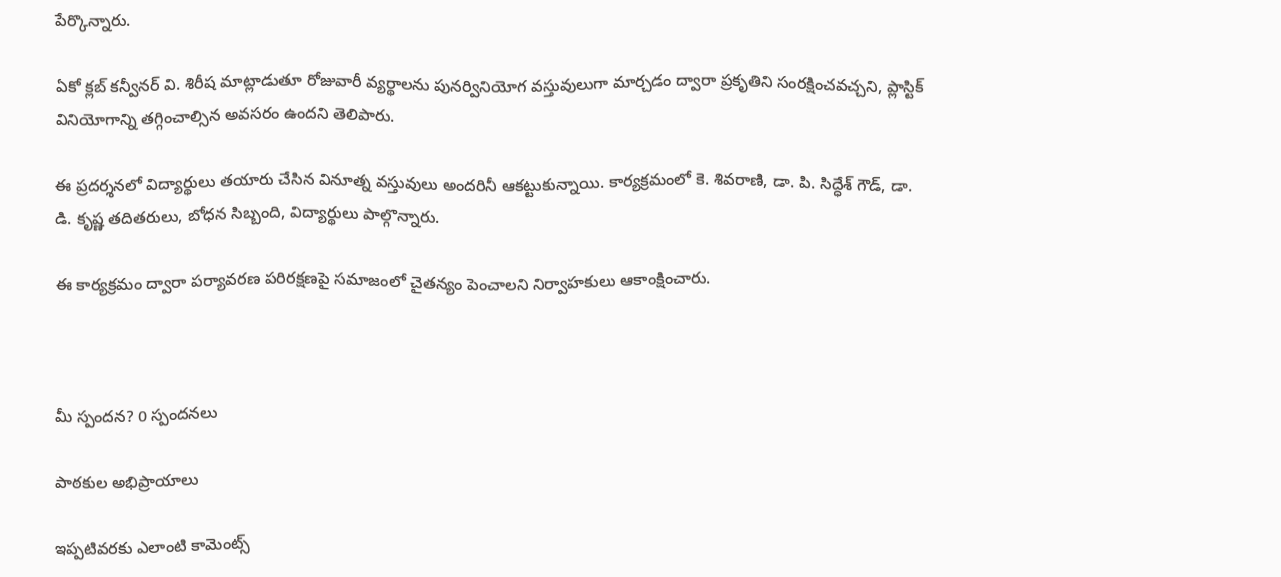పేర్కొన్నారు.

ఏకో క్లబ్ కన్వీనర్ వి. శిరీష మాట్లాడుతూ రోజువారీ వ్యర్థాలను పునర్వినియోగ వస్తువులుగా మార్చడం ద్వారా ప్రకృతిని సంరక్షించవచ్చని, ప్లాస్టిక్ వినియోగాన్ని తగ్గించాల్సిన అవసరం ఉందని తెలిపారు.

ఈ ప్రదర్శనలో విద్యార్థులు తయారు చేసిన వినూత్న వస్తువులు అందరినీ ఆకట్టుకున్నాయి. కార్యక్రమంలో కె. శివరాణి, డా. పి. సిద్ధేశ్ గౌడ్, డా. డి. కృష్ణ తదితరులు, బోధన సిబ్బంది, విద్యార్థులు పాల్గొన్నారు.

ఈ కార్యక్రమం ద్వారా పర్యావరణ పరిరక్షణపై సమాజంలో చైతన్యం పెంచాలని నిర్వాహకులు ఆకాంక్షించారు.



మీ స్పందన? 0 స్పందనలు

పాఠకుల అభిప్రాయాలు

ఇప్పటివరకు ఎలాంటి కామెంట్స్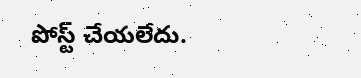పోస్ట్ చేయలేదు.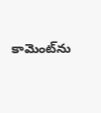కామెంట్‌ను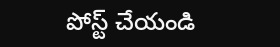పోస్ట్ చేయండి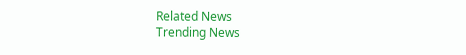Related News
Trending News